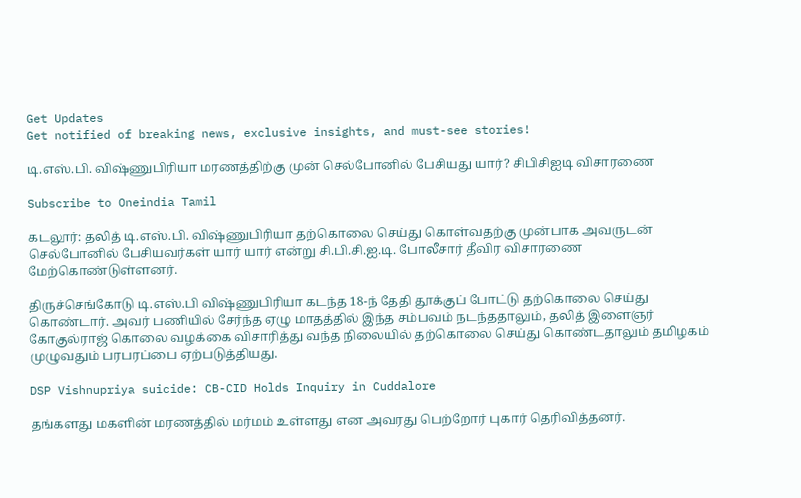Get Updates
Get notified of breaking news, exclusive insights, and must-see stories!

டி.எஸ்.பி. விஷ்ணுபிரியா மரணத்திற்கு முன் செல்போனில் பேசியது யார்? சிபிசிஐடி விசாரணை

Subscribe to Oneindia Tamil

கடலூர்: தலித் டி.எஸ்.பி. விஷ்ணுபிரியா தற்கொலை செய்து கொள்வதற்கு முன்பாக அவருடன் செல்போனில் பேசியவர்கள் யார் யார் என்று சி.பி.சி.ஐ.டி. போலீசார் தீவிர விசாரணை மேற்கொண்டுள்ளனர்.

திருச்செங்கோடு டி.எஸ்.பி விஷ்ணுபிரியா கடந்த 18-ந் தேதி தூக்குப் போட்டு தற்கொலை செய்து கொண்டார். அவர் பணியில் சேர்ந்த ஏழு மாதத்தில் இந்த சம்பவம் நடந்ததாலும், தலித் இளைஞர் கோகுல்ராஜ் கொலை வழக்கை விசாரித்து வந்த நிலையில் தற்கொலை செய்து கொண்டதாலும் தமிழகம் முழுவதும் பரபரப்பை ஏற்படுத்தியது.

DSP Vishnupriya suicide: CB-CID Holds Inquiry in Cuddalore

தங்களது மகளின் மரணத்தில் மர்மம் உள்ளது என அவரது பெற்றோர் புகார் தெரிவித்தனர்.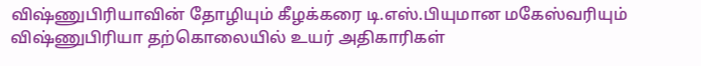விஷ்ணுபிரியாவின் தோழியும் கீழக்கரை டி.எஸ்.பியுமான மகேஸ்வரியும் விஷ்ணுபிரியா தற்கொலையில் உயர் அதிகாரிகள்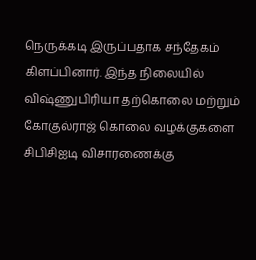நெருக்கடி இருப்பதாக சந்தேகம் கிளப்பினார். இந்த நிலையில் விஷ்ணுபிரியா தற்கொலை மற்றும் கோகுல்ராஜ் கொலை வழக்குகளை சிபிசிஐடி விசாரணைக்கு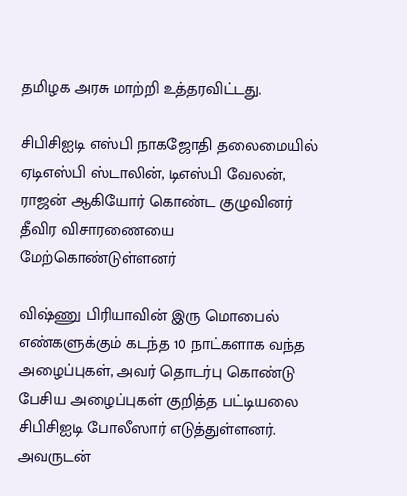தமிழக அரசு மாற்றி உத்தரவிட்டது.

சிபிசிஐடி எஸ்பி நாகஜோதி தலைமையில் ஏடிஎஸ்பி ஸ்டாலின், டிஎஸ்பி வேலன், ராஜன் ஆகியோர் கொண்ட குழுவினர் தீவிர விசாரணையை மேற்கொண்டுள்ளனர்

விஷ்ணு பிரியாவின் இரு மொபைல் எண்களுக்கும் கடந்த 10 நாட்களாக வந்த அழைப்புகள், அவர் தொடர்பு கொண்டு பேசிய அழைப்புகள் குறித்த பட்டியலை சிபிசிஐடி போலீஸார் எடுத்துள்ளனர். அவருடன்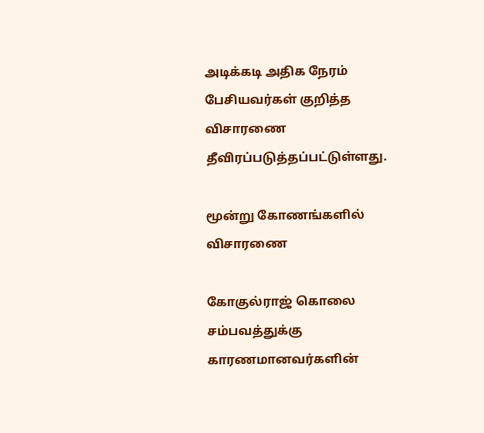அடிக்கடி அதிக நேரம் பேசியவர்கள் குறித்த விசாரணை தீவிரப்படுத்தப்பட்டுள்ளது.

மூன்று கோணங்களில் விசாரணை

கோகுல்ராஜ் கொலை சம்பவத்துக்கு காரணமானவர்களின்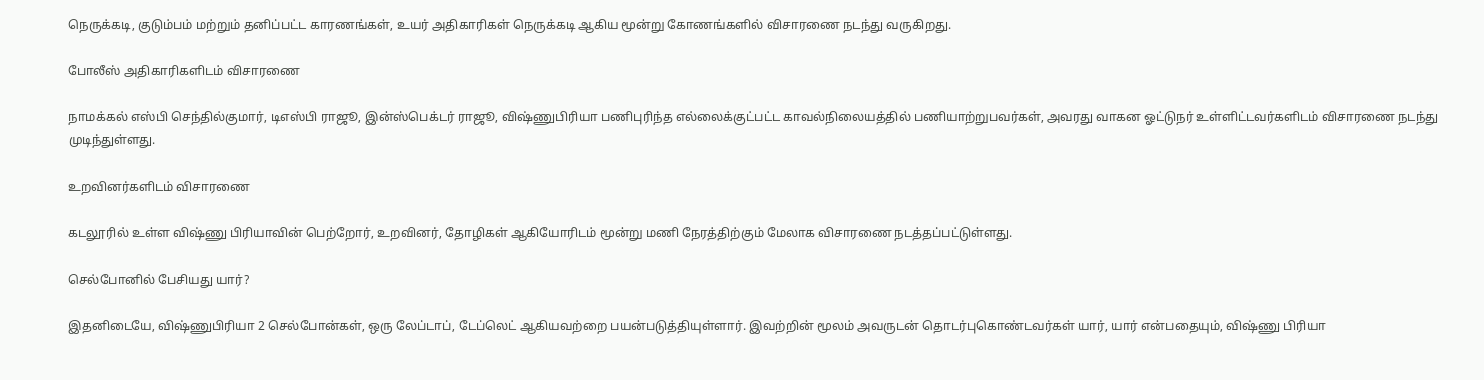நெருக்கடி, குடும்பம் மற்றும் தனிப்பட்ட காரணங்கள், உயர் அதிகாரிகள் நெருக்கடி ஆகிய மூன்று கோணங்களில் விசாரணை நடந்து வருகிறது.

போலீஸ் அதிகாரிகளிடம் விசாரணை

நாமக்கல் எஸ்பி செந்தில்குமார், டிஎஸ்பி ராஜூ, இன்ஸ்பெக்டர் ராஜூ, விஷ்ணுபிரியா பணிபுரிந்த எல்லைக்குட்பட்ட காவல்நிலையத்தில் பணியாற்றுபவர்கள், அவரது வாகன ஓட்டுநர் உள்ளிட்டவர்களிடம் விசாரணை நடந்து முடிந்துள்ளது.

உறவினர்களிடம் விசாரணை

கடலூரில் உள்ள விஷ்ணு பிரியாவின் பெற்றோர், உறவினர், தோழிகள் ஆகியோரிடம் மூன்று மணி நேரத்திற்கும் மேலாக விசாரணை நடத்தப்பட்டுள்ளது.

செல்போனில் பேசியது யார்?

இதனிடையே, விஷ்ணுபிரியா 2 செல்போன்கள், ஒரு லேப்டாப், டேப்லெட் ஆகியவற்றை பயன்படுத்தியுள்ளார். இவற்றின் மூலம் அவருடன் தொடர்புகொண்டவர்கள் யார், யார் என்பதையும், விஷ்ணு பிரியா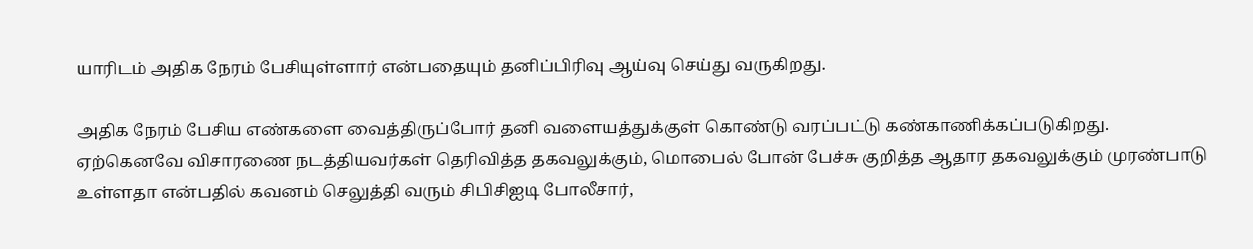யாரிடம் அதிக நேரம் பேசியுள்ளார் என்பதையும் தனிப்பிரிவு ஆய்வு செய்து வருகிறது.

அதிக நேரம் பேசிய எண்களை வைத்திருப்போர் தனி வளையத்துக்குள் கொண்டு வரப்பட்டு கண்காணிக்கப்படுகிறது. ஏற்கெனவே விசாரணை நடத்தியவர்கள் தெரிவித்த தகவலுக்கும், மொபைல் போன் பேச்சு குறித்த ஆதார தகவலுக்கும் முரண்பாடு உள்ளதா என்பதில் கவனம் செலுத்தி வரும் சிபிசிஐடி போலீசார்,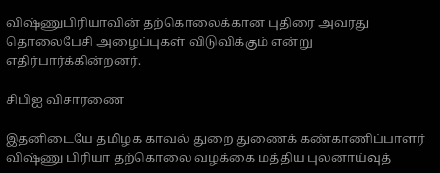விஷ்ணுபிரியாவின் தற்கொலைக்கான புதிரை அவரது தொலைபேசி அழைப்புகள் விடுவிக்கும் என்று எதிர்பார்க்கின்றனர்.

சிபிஐ விசாரணை

இதனிடையே தமிழக காவல் துறை துணைக் கண்காணிப்பாளர் விஷ்ணு பிரியா தற்கொலை வழக்கை மத்திய புலனாய்வுத்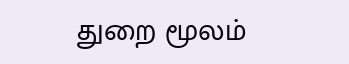துறை மூலம்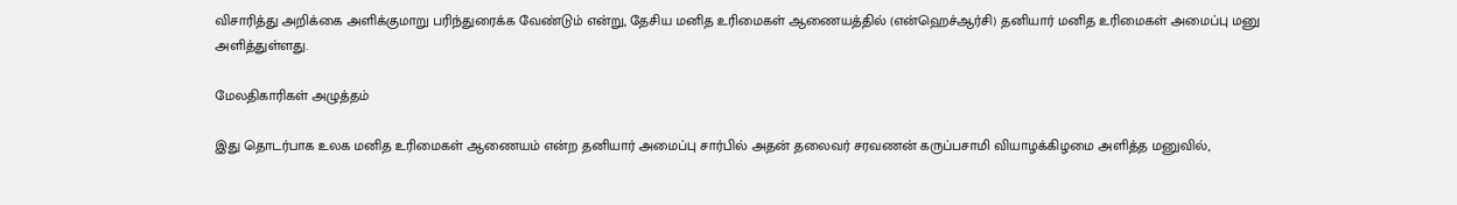விசாரித்து அறிக்கை அளிக்குமாறு பரிந்துரைக்க வேண்டும் என்று, தேசிய மனித உரிமைகள் ஆணையத்தில் (என்ஹெச்ஆர்சி) தனியார் மனித உரிமைகள் அமைப்பு மனு அளித்துள்ளது.

மேலதிகாரிகள் அழுத்தம்

இது தொடர்பாக உலக மனித உரிமைகள் ஆணையம் என்ற தனியார் அமைப்பு சார்பில் அதன் தலைவர் சரவணன் கருப்பசாமி வியாழக்கிழமை அளித்த மனுவில்,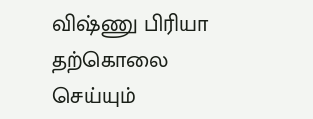விஷ்ணு பிரியா தற்கொலை செய்யும்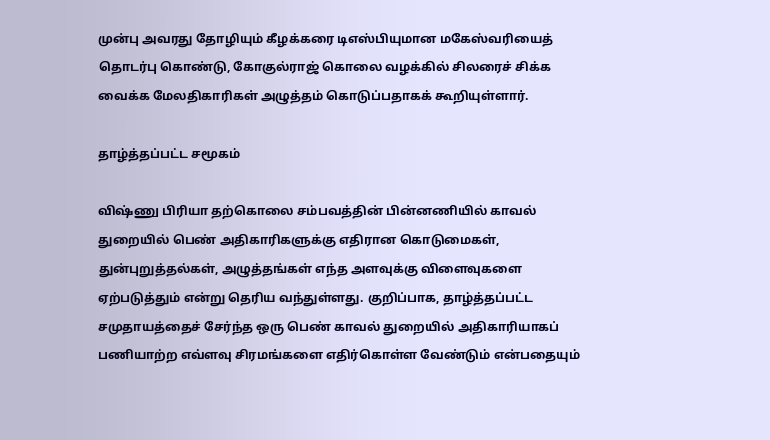முன்பு அவரது தோழியும் கீழக்கரை டிஎஸ்பியுமான மகேஸ்வரியைத் தொடர்பு கொண்டு, கோகுல்ராஜ் கொலை வழக்கில் சிலரைச் சிக்க வைக்க மேலதிகாரிகள் அழுத்தம் கொடுப்பதாகக் கூறியுள்ளார்.

தாழ்த்தப்பட்ட சமூகம்

விஷ்ணு பிரியா தற்கொலை சம்பவத்தின் பின்னணியில் காவல் துறையில் பெண் அதிகாரிகளுக்கு எதிரான கொடுமைகள், துன்புறுத்தல்கள், அழுத்தங்கள் எந்த அளவுக்கு விளைவுகளை ஏற்படுத்தும் என்று தெரிய வந்துள்ளது. குறிப்பாக, தாழ்த்தப்பட்ட சமுதாயத்தைச் சேர்ந்த ஒரு பெண் காவல் துறையில் அதிகாரியாகப் பணியாற்ற எவ்ளவு சிரமங்களை எதிர்கொள்ள வேண்டும் என்பதையும்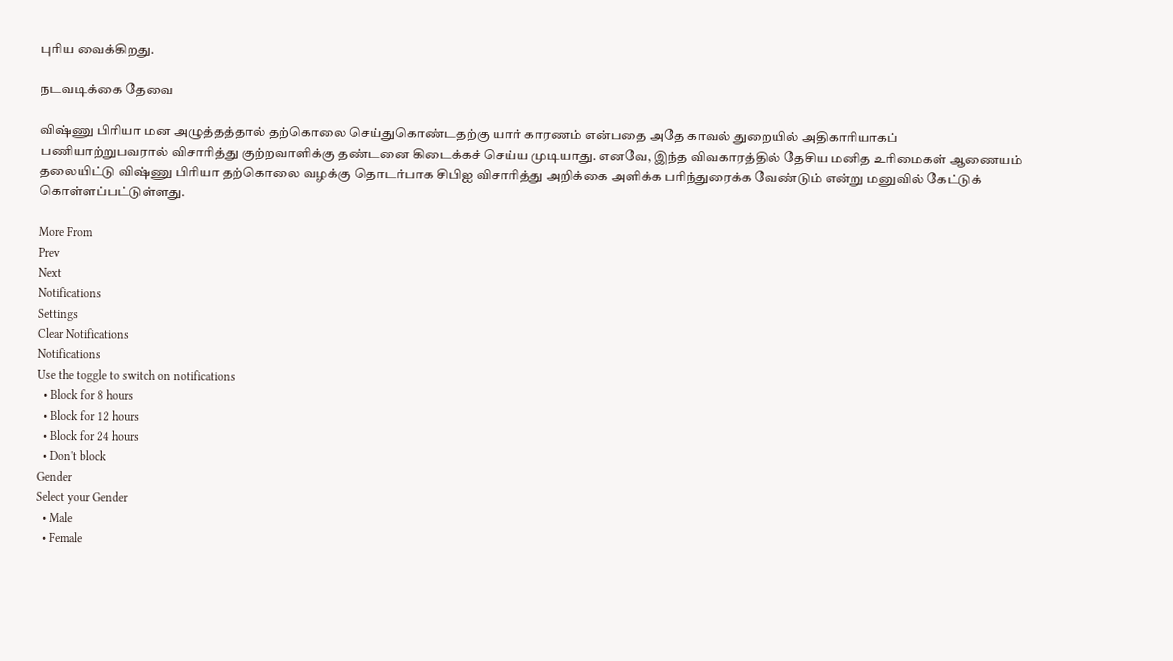புரிய வைக்கிறது.

நடவடிக்கை தேவை

விஷ்ணு பிரியா மன அழுத்தத்தால் தற்கொலை செய்துகொண்டதற்கு யார் காரணம் என்பதை அதே காவல் துறையில் அதிகாரியாகப் பணியாற்றுபவரால் விசாரித்து குற்றவாளிக்கு தண்டனை கிடைக்கச் செய்ய முடியாது. எனவே, இந்த விவகாரத்தில் தேசிய மனித உரிமைகள் ஆணையம் தலையிட்டு விஷ்ணு பிரியா தற்கொலை வழக்கு தொடர்பாக சிபிஐ விசாரித்து அறிக்கை அளிக்க பரிந்துரைக்க வேண்டும் என்று மனுவில் கேட்டுக் கொள்ளப்பட்டுள்ளது.

More From
Prev
Next
Notifications
Settings
Clear Notifications
Notifications
Use the toggle to switch on notifications
  • Block for 8 hours
  • Block for 12 hours
  • Block for 24 hours
  • Don't block
Gender
Select your Gender
  • Male
  • Female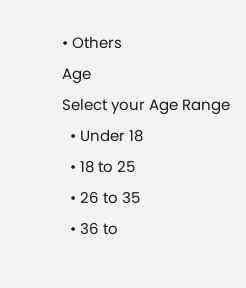• Others
Age
Select your Age Range
  • Under 18
  • 18 to 25
  • 26 to 35
  • 36 to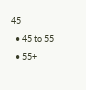45
  • 45 to 55
  • 55+